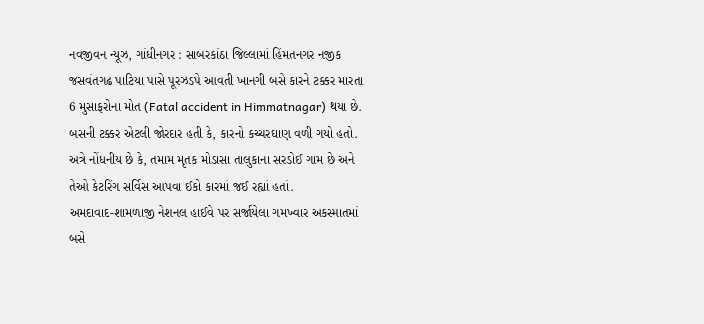નવજીવન ન્યૂઝ, ગાંધીનગર : સાબરકાંઠા જિલ્લામાં હિંમતનગર નજીક જસવંતગઢ પાટિયા પાસે પૂરઝડપે આવતી ખાનગી બસે કારને ટક્કર મારતા 6 મુસાફરોના મોત (Fatal accident in Himmatnagar) થયા છે. બસની ટક્કર એટલી જોરદાર હતી કે, કારનો કચ્ચરઘાણ વળી ગયો હતો. અત્રે નોંધનીય છે કે, તમામ મૃતક મોડાસા તાલુકાના સરડોઈ ગામ છે અને તેઓ કેટરિંગ સર્વિસ આપવા ઈકો કારમાં જઈ રહ્યાં હતાં.
અમદાવાદ-શામળાજી નેશનલ હાઈવે પર સર્જાયેલા ગમખ્વાર અકસ્માતમાં બસે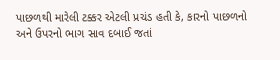પાછળથી મારેલી ટક્કર એટલી પ્રચંડ હતી કે, કારનો પાછળનો અને ઉપરનો ભાગ સાવ દબાઈ જતાં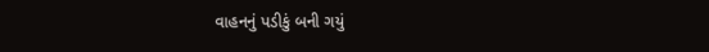વાહનનું પડીકું બની ગયું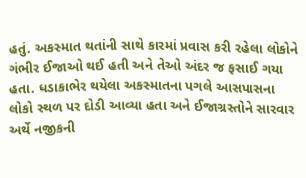હતું. અકસ્માત થતાંની સાથે કારમાં પ્રવાસ કરી રહેલા લોકોને ગંભીર ઈજાઓ થઈ હતી અને તેઓ અંદર જ ફસાઈ ગયા હતા. ધડાકાભેર થયેલા અકસ્માતના પગલે આસપાસના લોકો સ્થળ પર દોડી આવ્યા હતા અને ઈજાગ્રસ્તોને સારવાર અર્થે નજીકની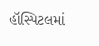હૉસ્પિટલમાં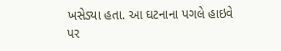ખસેડ્યા હતા. આ ઘટનાના પગલે હાઇવે પર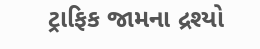ટ્રાફિક જામના દ્રશ્યો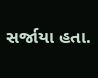સર્જાયા હતા.